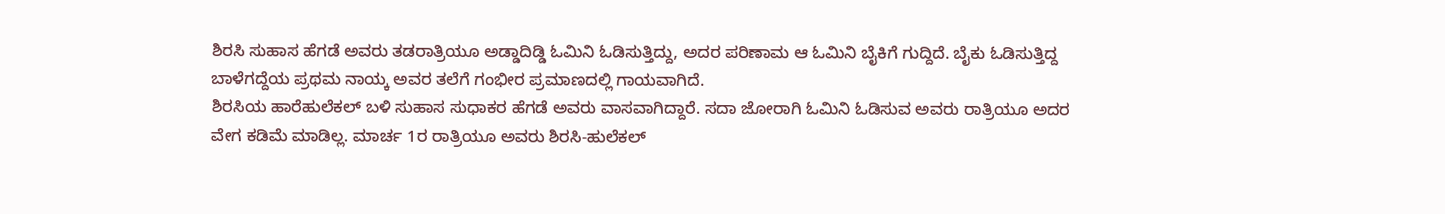ಶಿರಸಿ ಸುಹಾಸ ಹೆಗಡೆ ಅವರು ತಡರಾತ್ರಿಯೂ ಅಡ್ಡಾದಿಡ್ಡಿ ಓಮಿನಿ ಓಡಿಸುತ್ತಿದ್ದು, ಅದರ ಪರಿಣಾಮ ಆ ಓಮಿನಿ ಬೈಕಿಗೆ ಗುದ್ದಿದೆ. ಬೈಕು ಓಡಿಸುತ್ತಿದ್ದ ಬಾಳೆಗದ್ದೆಯ ಪ್ರಥಮ ನಾಯ್ಕ ಅವರ ತಲೆಗೆ ಗಂಭೀರ ಪ್ರಮಾಣದಲ್ಲಿ ಗಾಯವಾಗಿದೆ.
ಶಿರಸಿಯ ಹಾರೆಹುಲೆಕಲ್ ಬಳಿ ಸುಹಾಸ ಸುಧಾಕರ ಹೆಗಡೆ ಅವರು ವಾಸವಾಗಿದ್ದಾರೆ. ಸದಾ ಜೋರಾಗಿ ಓಮಿನಿ ಓಡಿಸುವ ಅವರು ರಾತ್ರಿಯೂ ಅದರ ವೇಗ ಕಡಿಮೆ ಮಾಡಿಲ್ಲ. ಮಾರ್ಚ 1ರ ರಾತ್ರಿಯೂ ಅವರು ಶಿರಸಿ-ಹುಲೆಕಲ್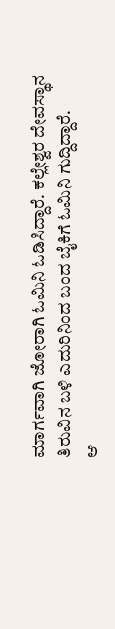ಮಾರ್ಗವಾಗಿ ಜೋರಾಗಿ ಓಮಿನಿ ಓಡಿಸಿದ್ದಾರೆ. ಕಲ್ಲೇಶ್ವರ ದೇವಸ್ಥಾನ ತಿರುವಿನ ಬಳಿ ಎದುರಿನಿಂದ ಬಂದ ಬೈಕಿಗೆ ಓಮಿನಿ ಗುದ್ದಿದ್ದಾರೆ.
ಆ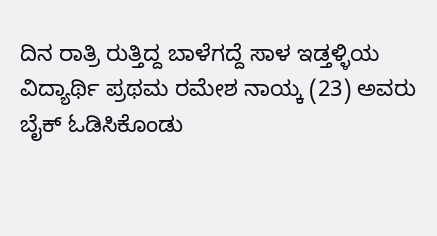ದಿನ ರಾತ್ರಿ ರುತ್ತಿದ್ದ ಬಾಳೆಗದ್ದೆ ಸಾಳ ಇಡ್ತಳ್ಳಿಯ ವಿದ್ಯಾರ್ಥಿ ಪ್ರಥಮ ರಮೇಶ ನಾಯ್ಕ (23) ಅವರು ಬೈಕ್ ಓಡಿಸಿಕೊಂಡು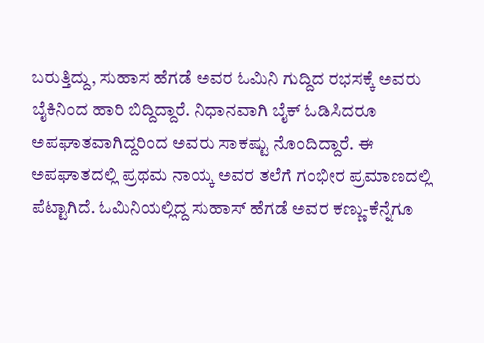ಬರುತ್ತಿದ್ದು, ಸುಹಾಸ ಹೆಗಡೆ ಅವರ ಓಮಿನಿ ಗುದ್ದಿದ ರಭಸಕ್ಕೆ ಅವರು ಬೈಕಿನಿಂದ ಹಾರಿ ಬಿದ್ದಿದ್ದಾರೆ. ನಿಧಾನವಾಗಿ ಬೈಕ್ ಓಡಿಸಿದರೂ ಅಪಘಾತವಾಗಿದ್ದರಿಂದ ಅವರು ಸಾಕಷ್ಟು ನೊಂದಿದ್ದಾರೆ. ಈ ಅಪಘಾತದಲ್ಲಿ ಪ್ರಥಮ ನಾಯ್ಕ ಅವರ ತಲೆಗೆ ಗಂಭೀರ ಪ್ರಮಾಣದಲ್ಲಿ ಪೆಟ್ಟಾಗಿದೆ. ಓಮಿನಿಯಲ್ಲಿದ್ದ ಸುಹಾಸ್ ಹೆಗಡೆ ಅವರ ಕಣ್ಣು-ಕೆನ್ನೆಗೂ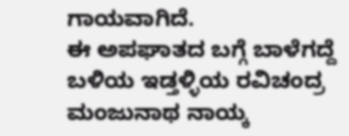ಗಾಯವಾಗಿದೆ.
ಈ ಅಪಘಾತದ ಬಗ್ಗೆ ಬಾಳೆಗದ್ದೆ ಬಳಿಯ ಇಡ್ತಳ್ಳಿಯ ರವಿಚಂದ್ರ ಮಂಜುನಾಥ ನಾಯ್ಕ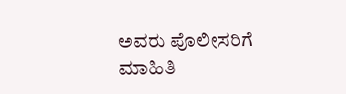ಅವರು ಪೊಲೀಸರಿಗೆ ಮಾಹಿತಿ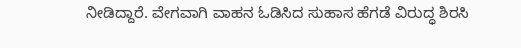ನೀಡಿದ್ದಾರೆ. ವೇಗವಾಗಿ ವಾಹನ ಓಡಿಸಿದ ಸುಹಾಸ ಹೆಗಡೆ ವಿರುದ್ಧ ಶಿರಸಿ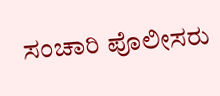ಸಂಚಾರಿ ಪೊಲೀಸರು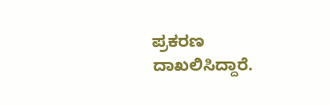ಪ್ರಕರಣ ದಾಖಲಿಸಿದ್ದಾರೆ.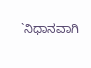`ನಿಧಾನವಾಗಿ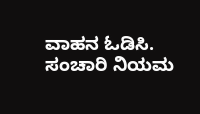ವಾಹನ ಓಡಿಸಿ. ಸಂಚಾರಿ ನಿಯಮ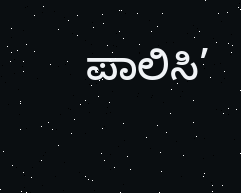ಪಾಲಿಸಿ’